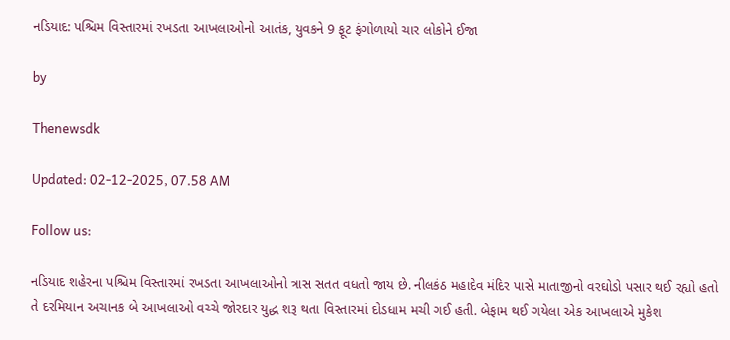નડિયાદ: પશ્ચિમ વિસ્તારમાં રખડતા આખલાઓનો આતંક, યુવકને 9 ફૂટ ફંગોળાયો ચાર લોકોને ઈજા

by

Thenewsdk

Updated: 02-12-2025, 07.58 AM

Follow us:

નડિયાદ શહેરના પશ્ચિમ વિસ્તારમાં રખડતા આખલાઓનો ત્રાસ સતત વધતો જાય છે. નીલકંઠ મહાદેવ મંદિર પાસે માતાજીનો વરઘોડો પસાર થઈ રહ્યો હતો તે દરમિયાન અચાનક બે આખલાઓ વચ્ચે જોરદાર યુદ્ધ શરૂ થતા વિસ્તારમાં દોડધામ મચી ગઈ હતી. બેફામ થઈ ગયેલા એક આખલાએ મુકેશ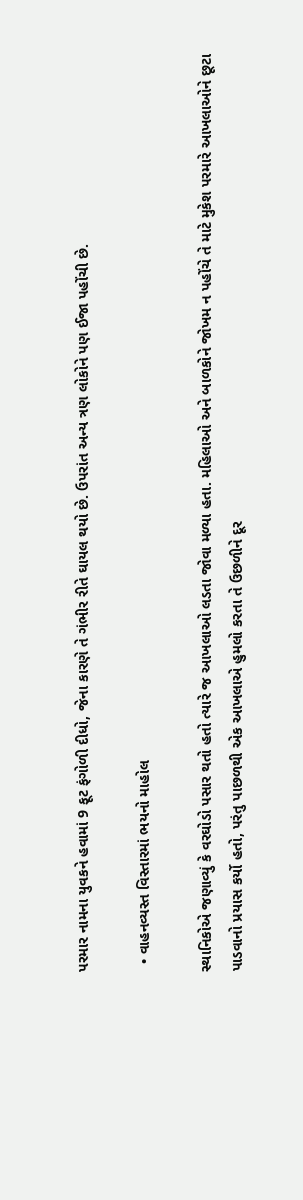પરમાર નામના યુવકને હવામાં 9 ફૂટ ફંગોળી દીધો, જેના કારણે તે ગંભીર રીતે ઘાયલ થયો છે. ઉપરાંત અન્ય ત્રણ લોકોને પણ ઈજા પહોંચી છે.

  • વાહનવ્યસ્ત વિસ્તારમાં ભયનો માહોલ

સ્થાનિકોએ જણાવ્યું કે વરઘોડો પસાર થતો હતો ત્યારે જ આખલાઓ લડતા જોવા મળ્યા હતા. મહિલાઓ અને બાળકોને જોખમ ન પહોંચે તે માટે મુકેશ પરમારે આખલાઓને છૂટા પાડવાનો પ્રયાસ કર્યો હતો, પરંતુ પાછળથી એક આખલાએ હુમલો કરતા તે ઉછળીને દૂર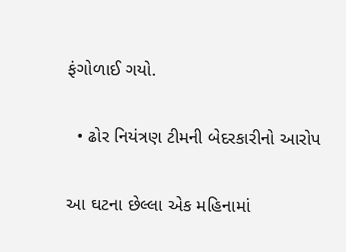ફંગોળાઈ ગયો.

  • ઢોર નિયંત્રણ ટીમની બેદરકારીનો આરોપ

આ ઘટના છેલ્લા એક મહિનામાં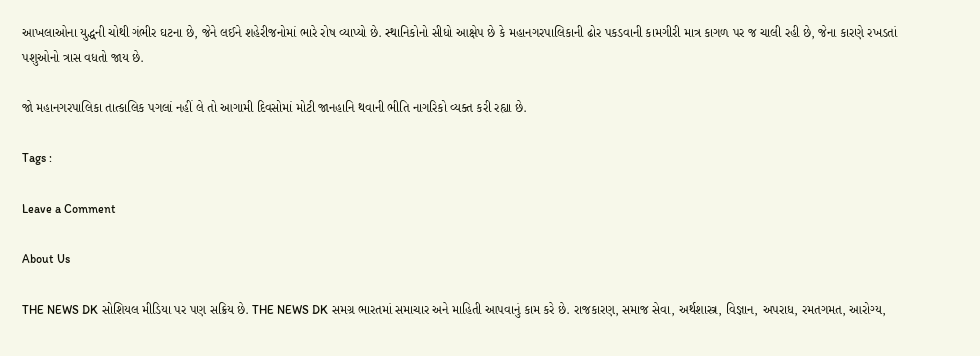આખલાઓના યુદ્ધની ચોથી ગંભીર ઘટના છે, જેને લઈને શહેરીજનોમાં ભારે રોષ વ્યાપ્યો છે. સ્થાનિકોનો સીધો આક્ષેપ છે કે મહાનગરપાલિકાની ઢોર પકડવાની કામગીરી માત્ર કાગળ પર જ ચાલી રહી છે, જેના કારણે રખડતાં પશુઓનો ત્રાસ વધતો જાય છે.

જો મહાનગરપાલિકા તાત્કાલિક પગલાં નહીં લે તો આગામી દિવસોમાં મોટી જાનહાનિ થવાની ભીતિ નાગરિકો વ્યક્ત કરી રહ્યા છે.

Tags :

Leave a Comment

About Us

THE NEWS DK સોશિયલ મીડિયા પર પણ સક્રિય છે. THE NEWS DK સમગ્ર ભારતમાં સમાચાર અને માહિતી આપવાનું કામ કરે છે. રાજકારણ, સમાજ સેવા, અર્થશાસ્ત્ર, વિજ્ઞાન, અપરાધ, રમતગમત, આરોગ્ય,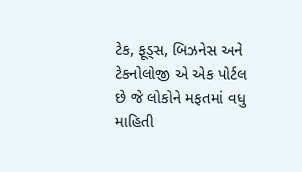ટેક, ફૂડ્સ, બિઝનેસ અને ટેકનોલોજી એ એક પોર્ટલ છે જે લોકોને મફતમાં વધુ માહિતી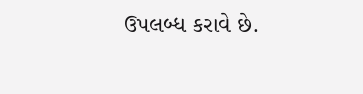ઉપલબ્ધ કરાવે છે.